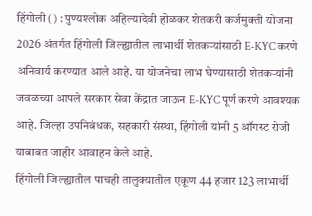हिंगोली () : पुण्यश्लोक अहिल्यादेवी होळकर शेतकरी कर्जमुक्ती योजना 2026 अंतर्गत हिंगोली जिल्ह्यातील लाभार्थी शेतकऱ्यांसाठी E-KYC करणे अनिवार्य करण्यात आले आहे. या योजनेचा लाभ घेण्यासाठी शेतकऱ्यांनी जवळच्या आपले सरकार सेवा केंद्रात जाऊन E-KYC पूर्ण करणे आवश्यक आहे. जिल्हा उपनिबंधक, सहकारी संस्था, हिंगोली यांनी 5 ऑगस्ट रोजी याबाबत जाहीर आवाहन केले आहे.
हिंगोली जिल्ह्यातील पाचही तालुक्यातील एकूण 44 हजार 123 लाभार्थी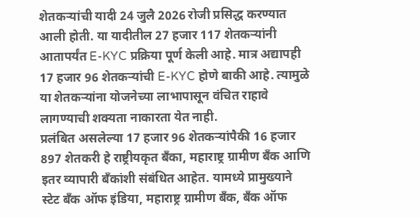शेतकऱ्यांची यादी 24 जुलै 2026 रोजी प्रसिद्ध करण्यात आली होती. या यादीतील 27 हजार 117 शेतकऱ्यांनी आतापर्यंत E-KYC प्रक्रिया पूर्ण केली आहे. मात्र अद्यापही 17 हजार 96 शेतकऱ्यांची E-KYC होणे बाकी आहे. त्यामुळे या शेतकऱ्यांना योजनेच्या लाभापासून वंचित राहावे लागण्याची शक्यता नाकारता येत नाही.
प्रलंबित असलेल्या 17 हजार 96 शेतकऱ्यांपैकी 16 हजार 897 शेतकरी हे राष्ट्रीयकृत बँका, महाराष्ट्र ग्रामीण बँक आणि इतर व्यापारी बँकांशी संबंधित आहेत. यामध्ये प्रामुख्याने स्टेट बँक ऑफ इंडिया, महाराष्ट्र ग्रामीण बँक, बँक ऑफ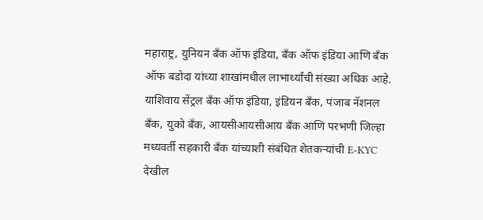महाराष्ट्र, युनियन बँक ऑफ इंडिया, बँक ऑफ इंडिया आणि बँक ऑफ बडोदा यांच्या शाखांमधील लाभार्थ्यांची संख्या अधिक आहे. याशिवाय सेंट्रल बँक ऑफ इंडिया, इंडियन बँक, पंजाब नॅशनल बँक, युको बँक, आयसीआयसीआय बँक आणि परभणी जिल्हा मध्यवर्ती सहकारी बँक यांच्याशी संबंधित शेतकऱ्यांची E-KYC देखील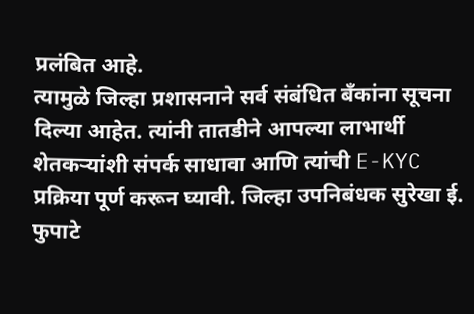प्रलंबित आहे.
त्यामुळे जिल्हा प्रशासनाने सर्व संबंधित बँकांना सूचना दिल्या आहेत. त्यांनी तातडीने आपल्या लाभार्थी शेतकऱ्यांशी संपर्क साधावा आणि त्यांची E-KYC प्रक्रिया पूर्ण करून घ्यावी. जिल्हा उपनिबंधक सुरेखा ई. फुपाटे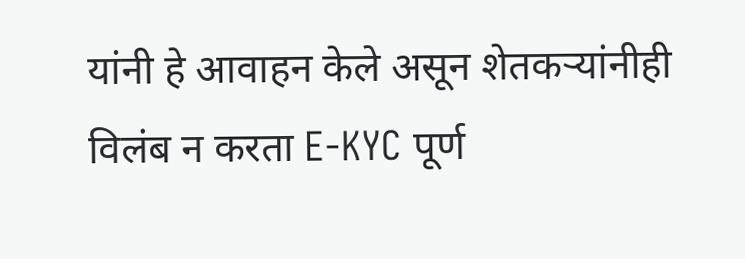यांनी हे आवाहन केले असून शेतकऱ्यांनीही विलंब न करता E-KYC पूर्ण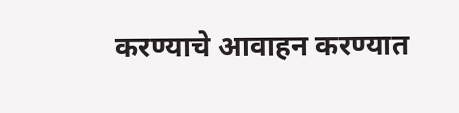करण्याचे आवाहन करण्यात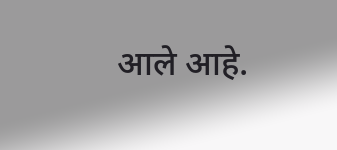आले आहे.